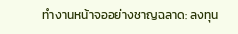ทำงานหน้าจออย่างชาญฉลาด: ลงทุน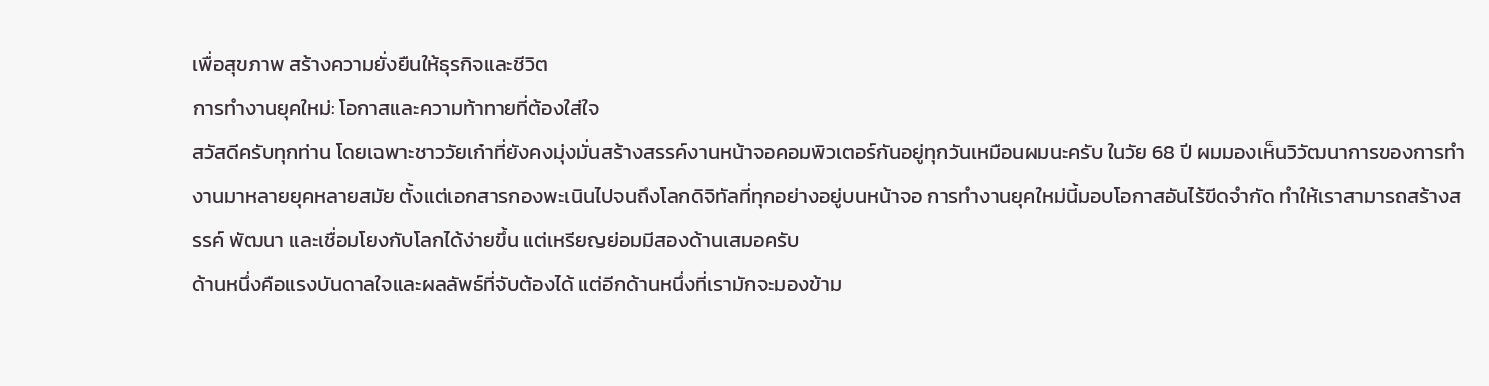เพื่อสุขภาพ สร้างความยั่งยืนให้ธุรกิจและชีวิต
การทำงานยุคใหม่: โอกาสและความท้าทายที่ต้องใส่ใจ
สวัสดีครับทุกท่าน โดยเฉพาะชาววัยเก๋าที่ยังคงมุ่งมั่นสร้างสรรค์งานหน้าจอคอมพิวเตอร์กันอยู่ทุกวันเหมือนผมนะครับ ในวัย 68 ปี ผมมองเห็นวิวัฒนาการของการทำงานมาหลายยุคหลายสมัย ตั้งแต่เอกสารกองพะเนินไปจนถึงโลกดิจิทัลที่ทุกอย่างอยู่บนหน้าจอ การทำงานยุคใหม่นี้มอบโอกาสอันไร้ขีดจำกัด ทำให้เราสามารถสร้างสรรค์ พัฒนา และเชื่อมโยงกับโลกได้ง่ายขึ้น แต่เหรียญย่อมมีสองด้านเสมอครับ
ด้านหนึ่งคือแรงบันดาลใจและผลลัพธ์ที่จับต้องได้ แต่อีกด้านหนึ่งที่เรามักจะมองข้าม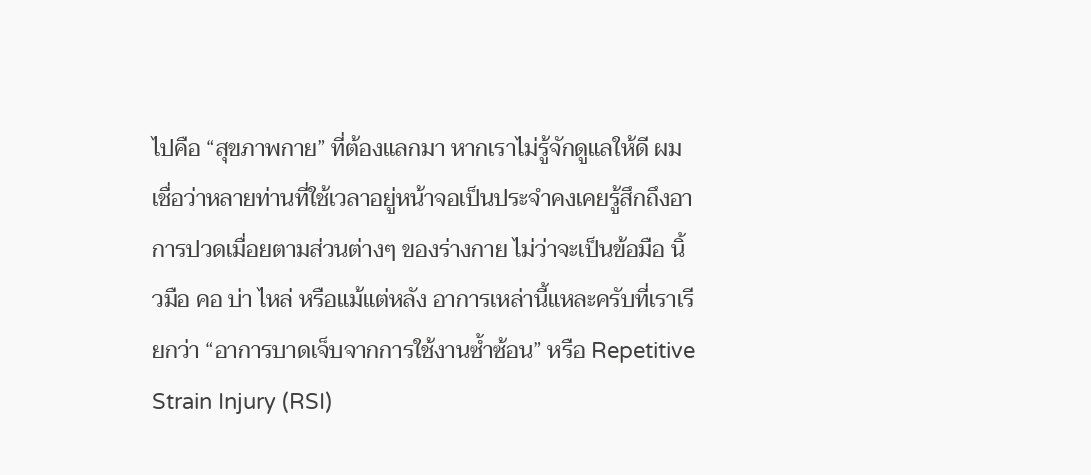ไปคือ “สุขภาพกาย” ที่ต้องแลกมา หากเราไม่รู้จักดูแลให้ดี ผมเชื่อว่าหลายท่านที่ใช้เวลาอยู่หน้าจอเป็นประจำคงเคยรู้สึกถึงอาการปวดเมื่อยตามส่วนต่างๆ ของร่างกาย ไม่ว่าจะเป็นข้อมือ นิ้วมือ คอ บ่า ไหล่ หรือแม้แต่หลัง อาการเหล่านี้แหละครับที่เราเรียกว่า “อาการบาดเจ็บจากการใช้งานซ้ำซ้อน” หรือ Repetitive Strain Injury (RSI)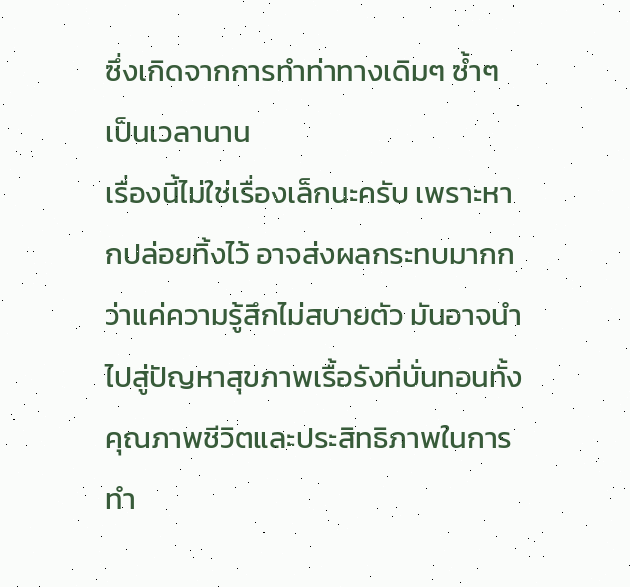ซึ่งเกิดจากการทำท่าทางเดิมๆ ซ้ำๆ เป็นเวลานาน
เรื่องนี้ไม่ใช่เรื่องเล็กนะครับ เพราะหากปล่อยทิ้งไว้ อาจส่งผลกระทบมากกว่าแค่ความรู้สึกไม่สบายตัว มันอาจนำไปสู่ปัญหาสุขภาพเรื้อรังที่บั่นทอนทั้งคุณภาพชีวิตและประสิทธิภาพในการทำ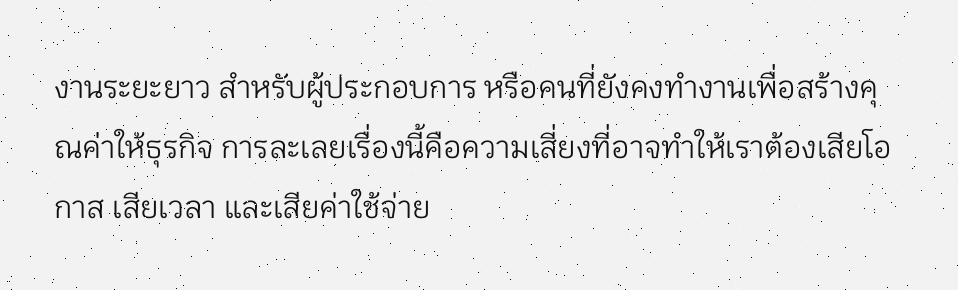งานระยะยาว สำหรับผู้ประกอบการ หรือคนที่ยังคงทำงานเพื่อสร้างคุณค่าให้ธุรกิจ การละเลยเรื่องนี้คือความเสี่ยงที่อาจทำให้เราต้องเสียโอกาส เสียเวลา และเสียค่าใช้จ่าย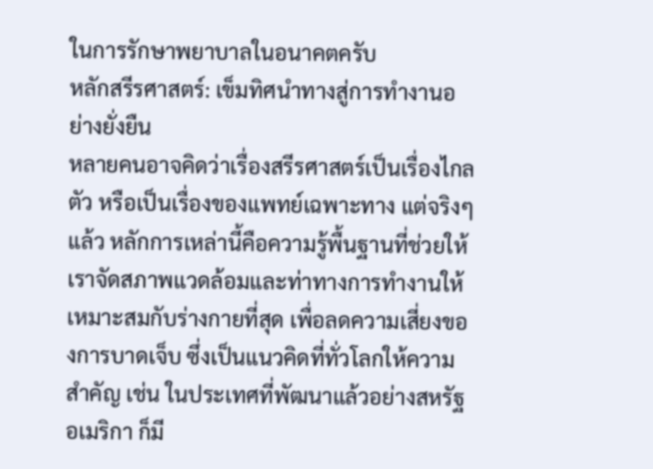ในการรักษาพยาบาลในอนาคตครับ
หลักสรีรศาสตร์: เข็มทิศนำทางสู่การทำงานอย่างยั่งยืน
หลายคนอาจคิดว่าเรื่องสรีรศาสตร์เป็นเรื่องไกลตัว หรือเป็นเรื่องของแพทย์เฉพาะทาง แต่จริงๆ แล้ว หลักการเหล่านี้คือความรู้พื้นฐานที่ช่วยให้เราจัดสภาพแวดล้อมและท่าทางการทำงานให้เหมาะสมกับร่างกายที่สุด เพื่อลดความเสี่ยงของการบาดเจ็บ ซึ่งเป็นแนวคิดที่ทั่วโลกให้ความสำคัญ เช่น ในประเทศที่พัฒนาแล้วอย่างสหรัฐอเมริกา ก็มี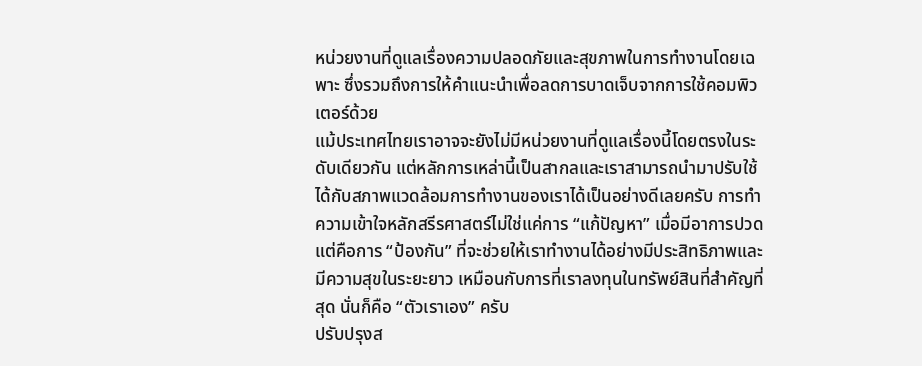หน่วยงานที่ดูแลเรื่องความปลอดภัยและสุขภาพในการทำงานโดยเฉพาะ ซึ่งรวมถึงการให้คำแนะนำเพื่อลดการบาดเจ็บจากการใช้คอมพิวเตอร์ด้วย
แม้ประเทศไทยเราอาจจะยังไม่มีหน่วยงานที่ดูแลเรื่องนี้โดยตรงในระดับเดียวกัน แต่หลักการเหล่านี้เป็นสากลและเราสามารถนำมาปรับใช้ได้กับสภาพแวดล้อมการทำงานของเราได้เป็นอย่างดีเลยครับ การทำความเข้าใจหลักสรีรศาสตร์ไม่ใช่แค่การ “แก้ปัญหา” เมื่อมีอาการปวด แต่คือการ “ป้องกัน” ที่จะช่วยให้เราทำงานได้อย่างมีประสิทธิภาพและมีความสุขในระยะยาว เหมือนกับการที่เราลงทุนในทรัพย์สินที่สำคัญที่สุด นั่นก็คือ “ตัวเราเอง” ครับ
ปรับปรุงส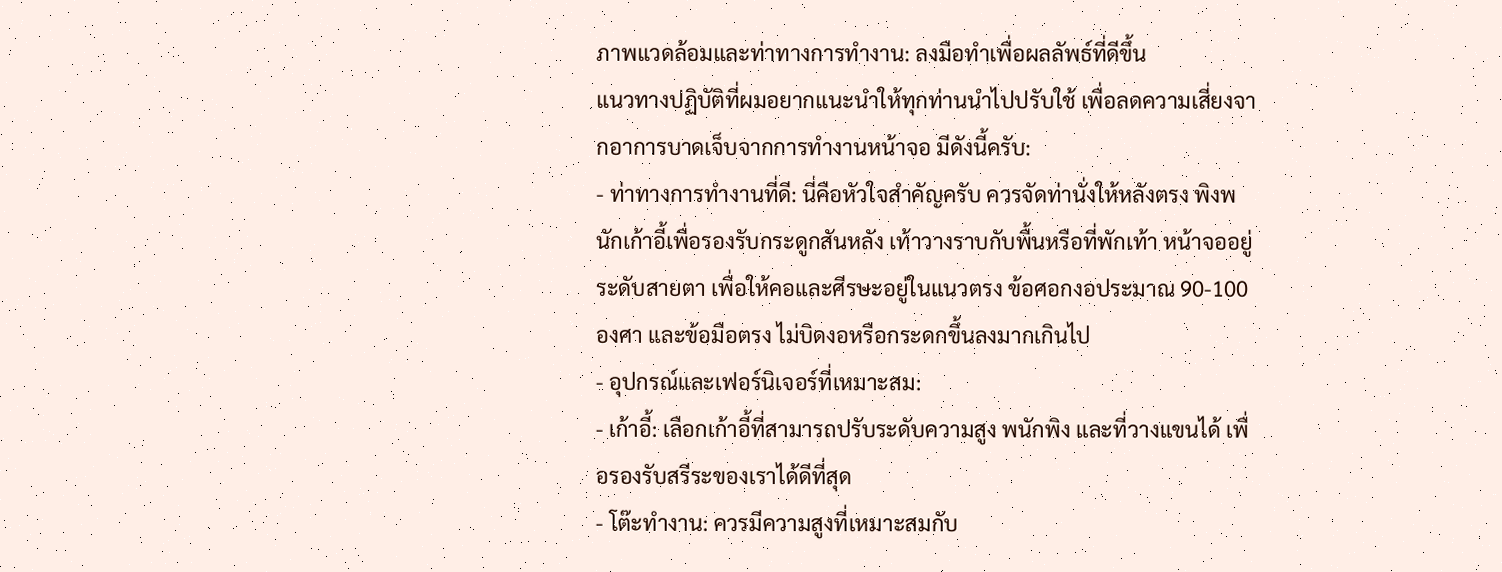ภาพแวดล้อมและท่าทางการทำงาน: ลงมือทำเพื่อผลลัพธ์ที่ดีขึ้น
แนวทางปฏิบัติที่ผมอยากแนะนำให้ทุกท่านนำไปปรับใช้ เพื่อลดความเสี่ยงจากอาการบาดเจ็บจากการทำงานหน้าจอ มีดังนี้ครับ:
- ท่าทางการทำงานที่ดี: นี่คือหัวใจสำคัญครับ ควรจัดท่านั่งให้หลังตรง พิงพนักเก้าอี้เพื่อรองรับกระดูกสันหลัง เท้าวางราบกับพื้นหรือที่พักเท้า หน้าจออยู่ระดับสายตา เพื่อให้คอและศีรษะอยู่ในแนวตรง ข้อศอกงอประมาณ 90-100 องศา และข้อมือตรง ไม่บิดงอหรือกระดกขึ้นลงมากเกินไป
- อุปกรณ์และเฟอร์นิเจอร์ที่เหมาะสม:
- เก้าอี้: เลือกเก้าอี้ที่สามารถปรับระดับความสูง พนักพิง และที่วางแขนได้ เพื่อรองรับสรีระของเราได้ดีที่สุด
- โต๊ะทำงาน: ควรมีความสูงที่เหมาะสมกับ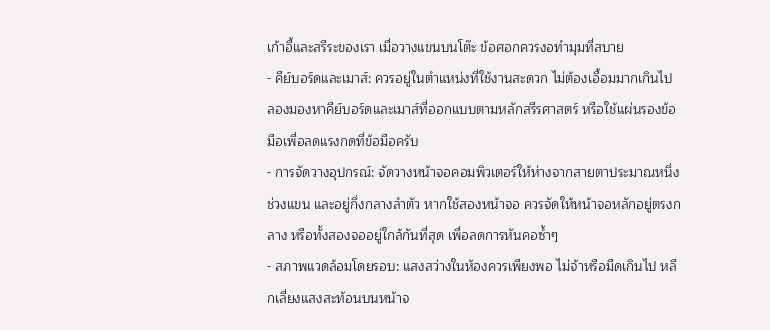เก้าอี้และสรีระของเรา เมื่อวางแขนบนโต๊ะ ข้อศอกควรงอทำมุมที่สบาย
- คีย์บอร์ดและเมาส์: ควรอยู่ในตำแหน่งที่ใช้งานสะดวก ไม่ต้องเอื้อมมากเกินไป ลองมองหาคีย์บอร์ดและเมาส์ที่ออกแบบตามหลักสรีรศาสตร์ หรือใช้แผ่นรองข้อมือเพื่อลดแรงกดที่ข้อมือครับ
- การจัดวางอุปกรณ์: จัดวางหน้าจอคอมพิวเตอร์ให้ห่างจากสายตาประมาณหนึ่งช่วงแขน และอยู่กึ่งกลางลำตัว หากใช้สองหน้าจอ ควรจัดให้หน้าจอหลักอยู่ตรงกลาง หรือทั้งสองจออยู่ใกล้กันที่สุด เพื่อลดการหันคอซ้ำๆ
- สภาพแวดล้อมโดยรอบ: แสงสว่างในห้องควรเพียงพอ ไม่จ้าหรือมืดเกินไป หลีกเลี่ยงแสงสะท้อนบนหน้าจ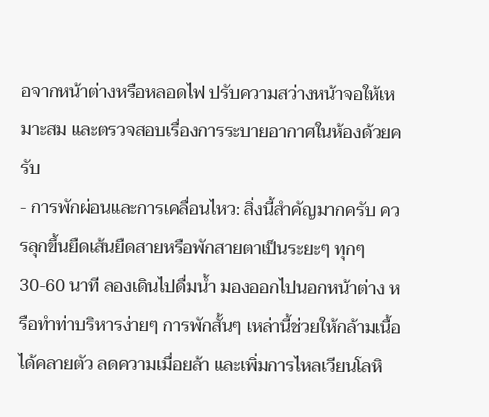อจากหน้าต่างหรือหลอดไฟ ปรับความสว่างหน้าจอให้เหมาะสม และตรวจสอบเรื่องการระบายอากาศในห้องด้วยครับ
- การพักผ่อนและการเคลื่อนไหว: สิ่งนี้สำคัญมากครับ ควรลุกขึ้นยืดเส้นยืดสายหรือพักสายตาเป็นระยะๆ ทุกๆ 30-60 นาที ลองเดินไปดื่มน้ำ มองออกไปนอกหน้าต่าง หรือทำท่าบริหารง่ายๆ การพักสั้นๆ เหล่านี้ช่วยให้กล้ามเนื้อได้คลายตัว ลดความเมื่อยล้า และเพิ่มการไหลเวียนโลหิ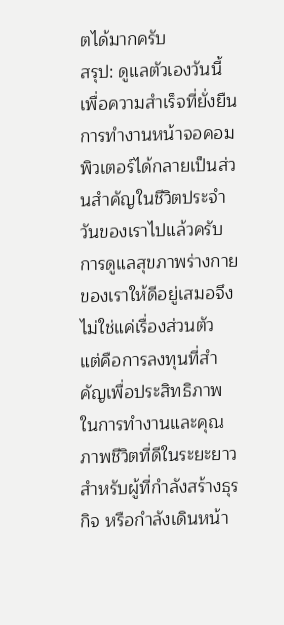ตได้มากครับ
สรุป: ดูแลตัวเองวันนี้ เพื่อความสำเร็จที่ยั่งยืน
การทำงานหน้าจอคอมพิวเตอร์ได้กลายเป็นส่วนสำคัญในชีวิตประจำวันของเราไปแล้วครับ การดูแลสุขภาพร่างกายของเราให้ดีอยู่เสมอจึงไม่ใช่แค่เรื่องส่วนตัว แต่คือการลงทุนที่สำคัญเพื่อประสิทธิภาพในการทำงานและคุณภาพชีวิตที่ดีในระยะยาว สำหรับผู้ที่กำลังสร้างธุรกิจ หรือกำลังเดินหน้า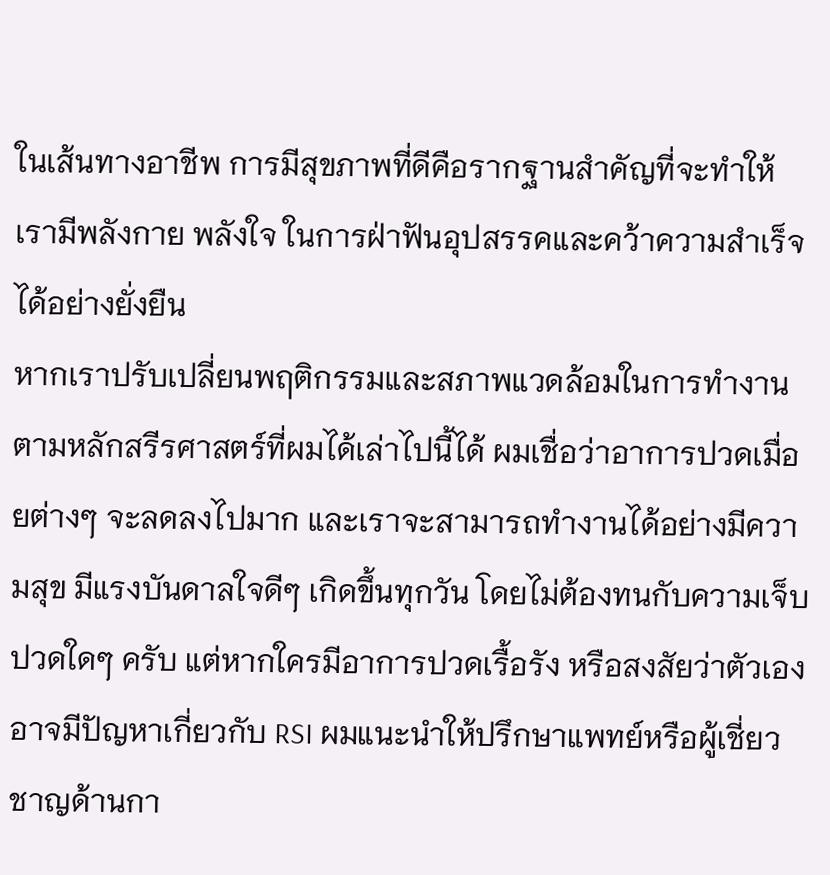ในเส้นทางอาชีพ การมีสุขภาพที่ดีคือรากฐานสำคัญที่จะทำให้เรามีพลังกาย พลังใจ ในการฝ่าฟันอุปสรรคและคว้าความสำเร็จได้อย่างยั่งยืน
หากเราปรับเปลี่ยนพฤติกรรมและสภาพแวดล้อมในการทำงานตามหลักสรีรศาสตร์ที่ผมได้เล่าไปนี้ได้ ผมเชื่อว่าอาการปวดเมื่อยต่างๆ จะลดลงไปมาก และเราจะสามารถทำงานได้อย่างมีความสุข มีแรงบันดาลใจดีๆ เกิดขึ้นทุกวัน โดยไม่ต้องทนกับความเจ็บปวดใดๆ ครับ แต่หากใครมีอาการปวดเรื้อรัง หรือสงสัยว่าตัวเองอาจมีปัญหาเกี่ยวกับ RSI ผมแนะนำให้ปรึกษาแพทย์หรือผู้เชี่ยวชาญด้านกา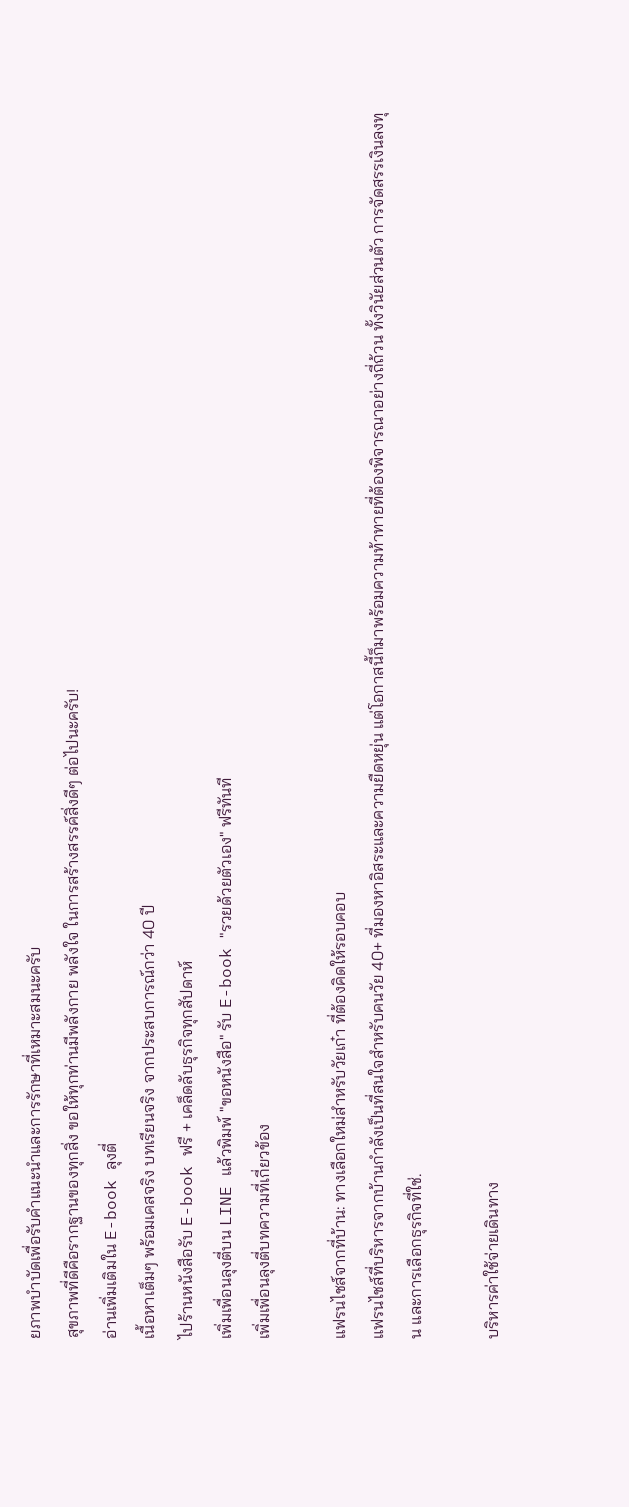ยภาพบำบัดเพื่อรับคำแนะนำและการรักษาที่เหมาะสมนะครับ
สุขภาพที่ดีคือรากฐานของทุกสิ่ง ขอให้ทุกท่านมีพลังกาย พลังใจ ในการสร้างสรรค์สิ่งดีๆ ต่อไปนะครับ!
อ่านเพิ่มเติมใน E-book ลุงตี่
เนื้อหาเต็มๆ พร้อมเคสจริง บทเรียนจริง จากประสบการณ์กว่า 40 ปี
ไปร้านหนังสือรับ E-book ฟรี + เคล็ดลับธุรกิจทุกสัปดาห์
เพิ่มเพื่อนลุงตี่บน LINE แล้วพิมพ์ "ขอหนังสือ" รับ E-book "รวยด้วยตัวเอง" ฟรีทันที
เพิ่มเพื่อนลุงตี่บทความที่เกี่ยวข้อง

แฟรนไชส์จากที่บ้าน: ทางเลือกใหม่สำหรับวัยเก๋า ที่ต้องคิดให้รอบคอบ
แฟรนไชส์ที่บริหารจากบ้านกำลังเป็นที่สนใจสำหรับคนวัย 40+ ที่มองหาอิสระและความยืดหยุ่น แต่โอกาสนี้ก็มาพร้อมความท้าทายที่ต้องพิจารณาอย่างถี่ถ้วน ทั้งวินัยส่วนตัว การจัดสรรเงินลงทุน และการเลือกธุรกิจที่ใช่.

บริหารค่าใช้จ่ายเดินทาง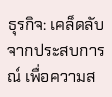ธุรกิจ: เคล็ดลับจากประสบการณ์ เพื่อความส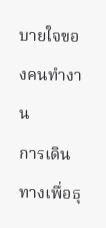บายใจของคนทำงาน
การเดินทางเพื่อธุ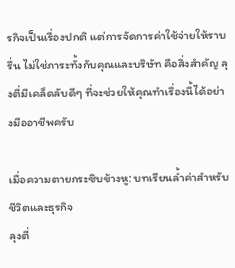รกิจเป็นเรื่องปกติ แต่การจัดการค่าใช้จ่ายให้ราบรื่น ไม่ใช่ภาระทั้งกับคุณและบริษัท คือสิ่งสำคัญ ลุงตี่มีเคล็ดลับดีๆ ที่จะช่วยให้คุณทำเรื่องนี้ได้อย่างมืออาชีพครับ

เมื่อความตายกระซิบข้างหู: บทเรียนล้ำค่าสำหรับชีวิตและธุรกิจ
ลุงตี่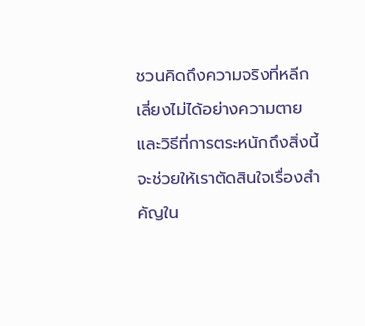ชวนคิดถึงความจริงที่หลีกเลี่ยงไม่ได้อย่างความตาย และวิธีที่การตระหนักถึงสิ่งนี้จะช่วยให้เราตัดสินใจเรื่องสำคัญใน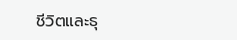ชีวิตและธุ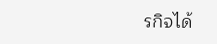รกิจได้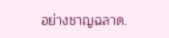อย่างชาญฉลาด.